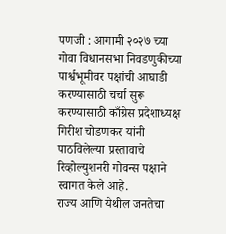पणजी : आगामी २०२७ च्या गोवा विधानसभा निवडणुकीच्या पार्श्वभूमीवर पक्षांची आघाडी करण्यासाठी चर्चा सुरू करण्यासाठी काँग्रेस प्रदेशाध्यक्ष गिरीश चोडणकर यांनी पाठविलेल्या प्रस्तावाचे रिव्होल्युशनरी गोवन्स पक्षाने स्वागत केले आहे.
राज्य आणि येथील जनतेचा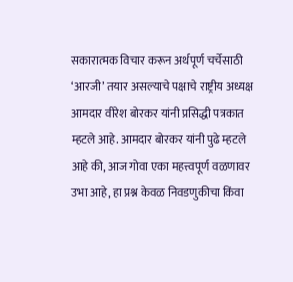सकारात्मक विचार करून अर्थपूर्ण चर्चेसाठी ‘आरजी’ तयार असल्याचे पक्षाचे राष्ट्रीय अध्यक्ष आमदार वीरेश बोरकर यांनी प्रसिद्धी पत्रकात म्हटले आहे. आमदार बोरकर यांनी पुढे म्हटले आहे की, आज गोवा एका महत्त्वपूर्ण वळणावर उभा आहे, हा प्रश्न केवळ निवडणुकीचा किंवा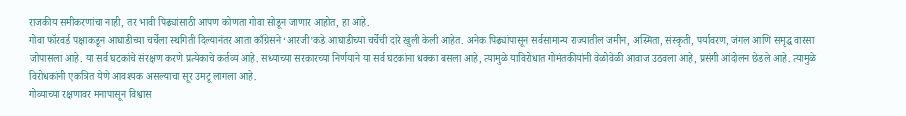राजकीय समीकरणांचा नाही, तर भावी पिढ्यांसाठी आपण कोणता गोवा सोडून जाणार आहोत, हा आहे.
गोवा फॉरवर्ड पक्षाकडून आघाडीच्या चर्चेला स्थगिती दिल्यानंतर आता काँग्रेसने ‘आरजी’कडे आघाडीच्या चर्चेची दारे खुली केली आहेत. अनेक पिढ्यांपासून सर्वसामान्य राज्यातील जमीन, अस्मिता, संस्कृती, पर्यावरण, जंगल आणि समृद्ध वारसा जोपासला आहे. या सर्व घटकांचे संरक्षण करणे प्रत्येकाचे कर्तव्य आहे. सध्याच्या सरकारच्या निर्णयाने या सर्व घटकांना धक्का बसला आहे, त्यामुळे याविरोधात गोमंतकीयांनी वेळोवेळी आवाज उठवला आहे, प्रसंगी आंदोलन छेडले आहे. त्यामुळे विरोधकांनी एकत्रित येणे आवश्यक असल्याचा सूर उमटू लागला आहे.
गोव्याच्या रक्षणावर मनापासून विश्वास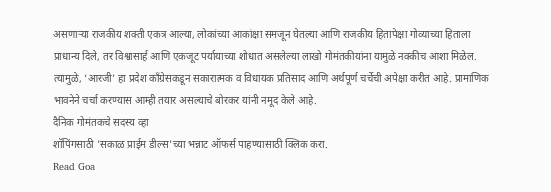असणाऱ्या राजकीय शक्ती एकत्र आल्या, लोकांच्या आकांक्षा समजून घेतल्या आणि राजकीय हितापेक्षा गोव्याच्या हिताला प्राधान्य दिले, तर विश्वासार्ह आणि एकजूट पर्यायाच्या शोधात असलेल्या लाखो गोमंतकीयांना यामुळे नक्कीच आशा मिळेल. त्यामुळे, ‘आरजी’ हा प्रदेश काँग्रेसकडून सकारात्मक व विधायक प्रतिसाद आणि अर्थपूर्ण चर्चेची अपेक्षा करीत आहे. प्रामाणिक भावनेने चर्चा करण्यास आम्ही तयार असल्याचे बोरकर यांनी नमूद केले आहे.
दैनिक गोमंतकचे सदस्य व्हा
शॉपिंगसाठी 'सकाळ प्राईम डील्स'च्या भन्नाट ऑफर्स पाहण्यासाठी क्लिक करा.
Read Goa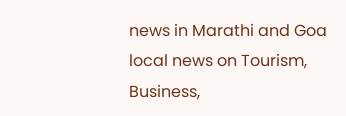news in Marathi and Goa local news on Tourism, Business,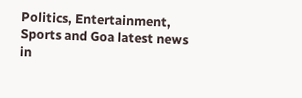Politics, Entertainment, Sports and Goa latest news in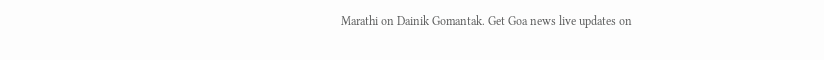Marathi on Dainik Gomantak. Get Goa news live updates on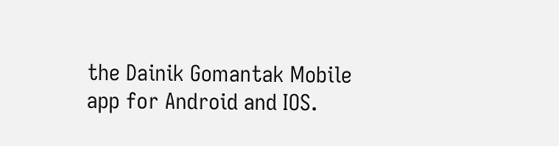the Dainik Gomantak Mobile app for Android and IOS.